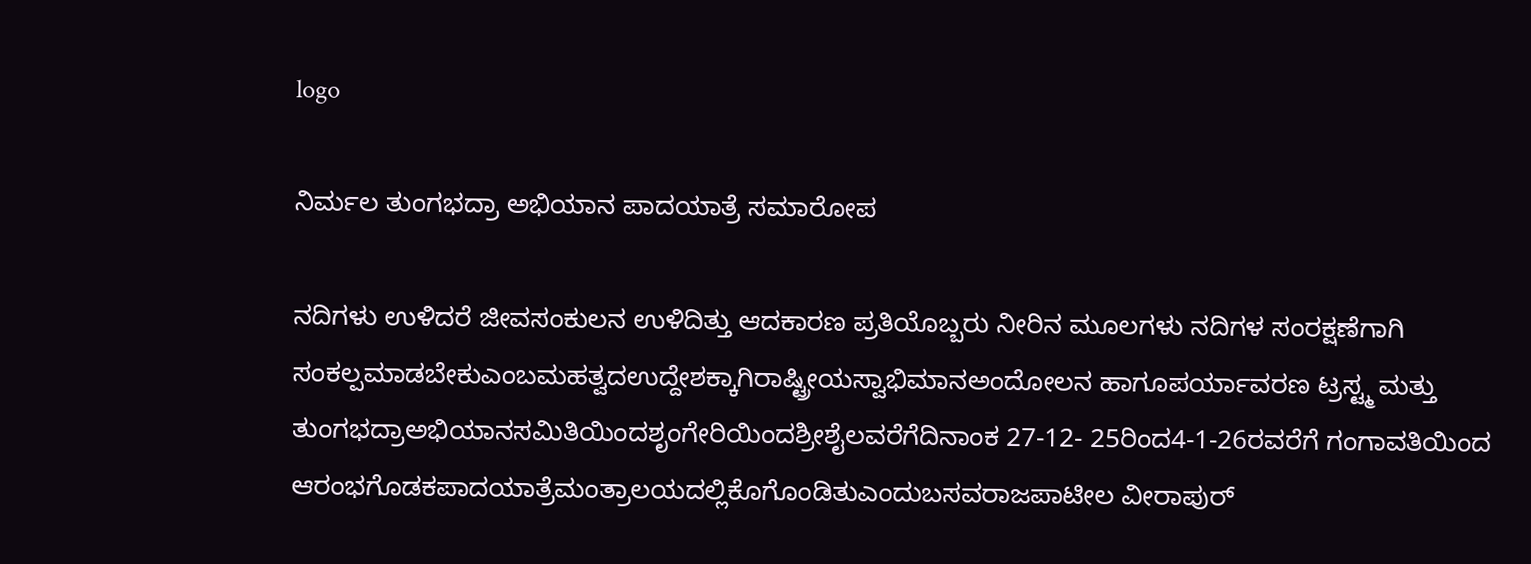logo

ನಿರ್ಮಲ ತುಂಗಭದ್ರಾ ಅಭಿಯಾನ ಪಾದಯಾತ್ರೆ ಸಮಾರೋಪ

ನದಿಗಳು ಉಳಿದರೆ ಜೀವಸಂಕುಲನ ಉಳಿದಿತ್ತು ಆದಕಾರಣ ಪ್ರತಿಯೊಬ್ಬರು ನೀರಿನ ಮೂಲಗಳು ನದಿಗಳ ಸಂರಕ್ಷಣೆಗಾಗಿ ಸಂಕಲ್ಪಮಾಡಬೇಕುಎಂಬಮಹತ್ವದಉದ್ದೇಶಕ್ಕಾಗಿರಾಷ್ಟ್ರೀಯಸ್ವಾಭಿಮಾನಅಂದೋಲನ ಹಾಗೂಪರ್ಯಾವರಣ ಟ್ರಸ್ಟ್ಮ ಮತ್ತು ತುಂಗಭದ್ರಾಅಭಿಯಾನಸಮಿತಿಯಿಂದಶೃಂಗೇರಿಯಿಂದಶ್ರೀಶೈಲವರೆಗೆದಿನಾಂಕ 27-12- 25ರಿಂದ4-1-26ರವರೆಗೆ ಗಂಗಾವತಿಯಿಂದ ಆರಂಭಗೊಡಕಪಾದಯಾತ್ರೆಮಂತ್ರಾಲಯದಲ್ಲಿಕೊಗೊಂಡಿತುಎಂದುಬಸವರಾಜಪಾಟೀಲ ವೀರಾಪುರ್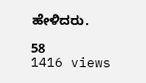ಹೇಳಿದರು.

58
1416 views